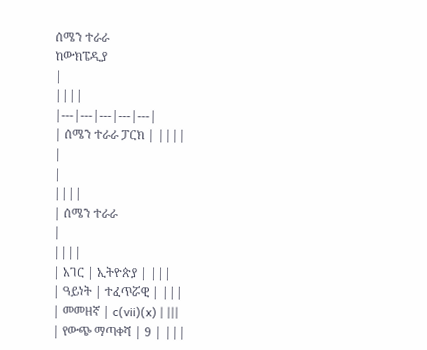ሰሜን ተራራ
ከውክፔዲያ
|
||||
|---|---|---|---|---|
| ሰሜን ተራራ ፓርክ | ||||
|
|
||||
| ሰሜን ተራራ
|
||||
| አገር | ኢትዮጵያ | |||
| ዓይነት | ተፈጥሯዊ | |||
| መመዘኛ | c(vii)(x) | |||
| የውጭ ማጣቀሻ | 9 | |||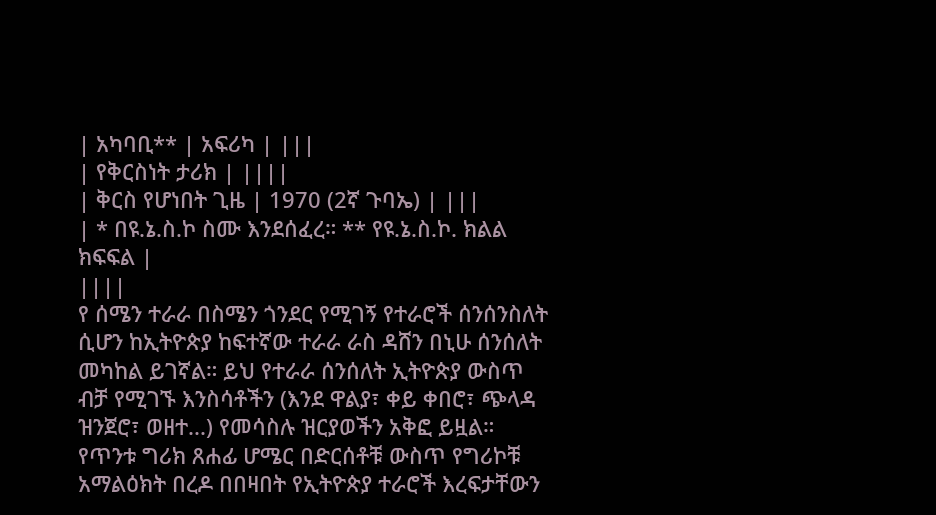| አካባቢ** | አፍሪካ | |||
| የቅርስነት ታሪክ | ||||
| ቅርስ የሆነበት ጊዜ | 1970 (2ኛ ጉባኤ) | |||
| * በዩ.ኔ.ስ.ኮ ስሙ እንደሰፈረ። ** የዩ.ኔ.ስ.ኮ. ክልል ክፍፍል |
||||
የ ሰሜን ተራራ በስሜን ጎንደር የሚገኝ የተራሮች ሰንሰንስለት ሲሆን ከኢትዮጵያ ከፍተኛው ተራራ ራስ ዳሸን በኒሁ ሰንሰለት መካከል ይገኛል። ይህ የተራራ ሰንሰለት ኢትዮጵያ ውስጥ ብቻ የሚገኙ እንስሳቶችን (እንደ ዋልያ፣ ቀይ ቀበሮ፣ ጭላዳ ዝንጀሮ፣ ወዘተ...) የመሳስሉ ዝርያወችን አቅፎ ይዟል። የጥንቱ ግሪክ ጸሐፊ ሆሜር በድርሰቶቹ ውስጥ የግሪኮቹ አማልዕክት በረዶ በበዛበት የኢትዮጵያ ተራሮች እረፍታቸውን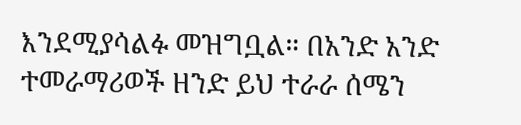እንደሚያሳልፉ መዝግቧል። በአንድ አንድ ተመራማሪወች ዘንድ ይህ ተራራ ሰሜን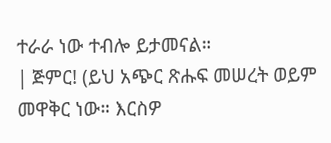ተራራ ነው ተብሎ ይታመናል።
| ጅምር! (ይህ አጭር ጽሑፍ መሠረት ወይም መዋቅር ነው። እርስዎ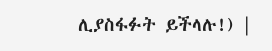ሊያስፋፉት ይችላሉ!) |